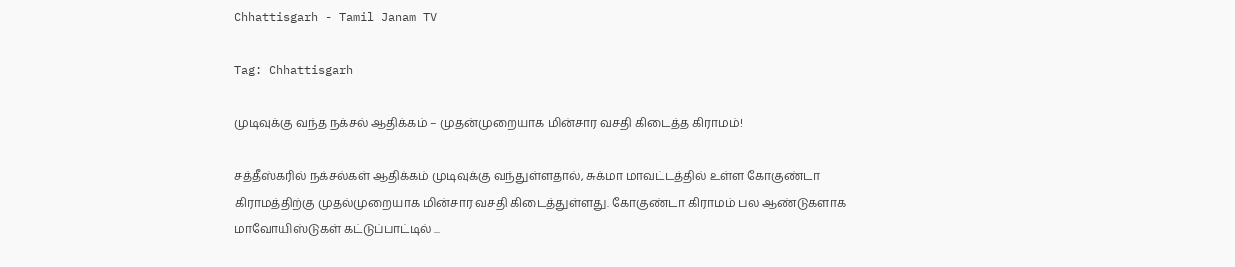Chhattisgarh - Tamil Janam TV

Tag: Chhattisgarh

முடிவுக்கு வந்த நக்சல் ஆதிக்கம் – முதன்முறையாக மின்சார வசதி கிடைத்த கிராமம்!

சத்தீஸ்கரில் நக்சல்கள் ஆதிக்கம் முடிவுக்கு வந்துள்ளதால், சுக்மா மாவட்டத்தில் உள்ள கோகுண்டா கிராமத்திற்கு முதல்முறையாக மின்சார வசதி கிடைத்துள்ளது. கோகுண்டா கிராமம் பல ஆண்டுகளாக மாவோயிஸ்டுகள் கட்டுப்பாட்டில் ...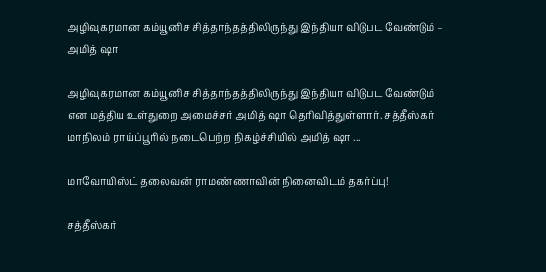அழிவுகரமான கம்யூனிச சித்தாந்தத்திலிருந்து இந்தியா விடுபட வேண்டும் – அமித் ஷா

அழிவுகரமான கம்யூனிச சித்தாந்தத்திலிருந்து இந்தியா விடுபட வேண்டும் என மத்திய உள்துறை அமைச்சர் அமித் ஷா தெரிவித்துள்ளார். சத்தீஸ்கர் மாநிலம் ராய்ப்பூரில் நடைபெற்ற நிகழ்ச்சியில் அமித் ஷா ...

மாவோயிஸ்ட் தலைவன் ராமண்ணாவின் நினைவிடம் தகர்ப்பு!

சத்தீஸ்கர்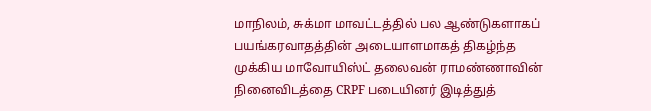மாநிலம், சுக்மா மாவட்டத்தில் பல ஆண்டுகளாகப் பயங்கரவாதத்தின் அடையாளமாகத் திகழ்ந்த முக்கிய மாவோயிஸ்ட் தலைவன் ராமண்ணாவின் நினைவிடத்தை CRPF படையினர் இடித்துத்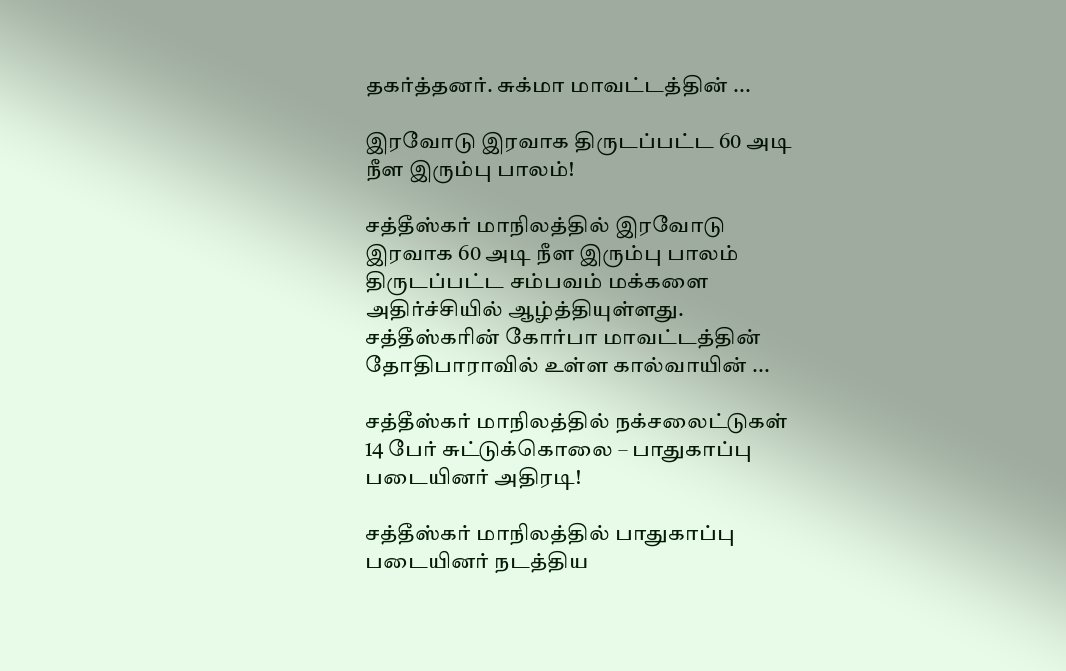தகர்த்தனர். சுக்மா மாவட்டத்தின் ...

இரவோடு இரவாக திருடப்பட்ட 60 அடி நீள இரும்பு பாலம்!

சத்தீஸ்கர் மாநிலத்தில் இரவோடு இரவாக 60 அடி நீள இரும்பு பாலம் திருடப்பட்ட சம்பவம் மக்களை அதிர்ச்சியில் ஆழ்த்தியுள்ளது. சத்தீஸ்கரின் கோர்பா மாவட்டத்தின் தோதிபாராவில் உள்ள கால்வாயின் ...

சத்தீஸ்கர் மாநிலத்தில் நக்சலைட்டுகள் 14 பேர் சுட்டுக்கொலை – பாதுகாப்பு படையினர் அதிரடி!

சத்தீஸ்கர் மாநிலத்தில் பாதுகாப்பு படையினர் நடத்திய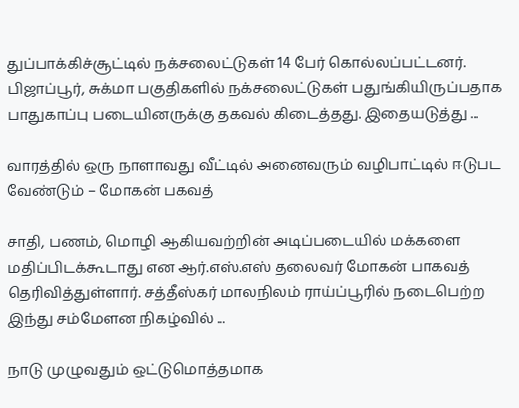துப்பாக்கிச்சூட்டில் நக்சலைட்டுகள் 14 பேர் கொல்லப்பட்டனர். பிஜாப்பூர், சுக்மா பகுதிகளில் நக்சலைட்டுகள் பதுங்கியிருப்பதாக பாதுகாப்பு படையினருக்கு தகவல் கிடைத்தது. இதையடுத்து ...

வாரத்தில் ஒரு நாளாவது வீட்டில் அனைவரும் வழிபாட்டில் ஈடுபட வேண்டும் – மோகன் பகவத்

சாதி, பணம், மொழி ஆகியவற்றின் அடிப்படையில் மக்களை மதிப்பிடக்கூடாது என ஆர்.எஸ்.எஸ் தலைவர் மோகன் பாகவத் தெரிவித்துள்ளார். சத்தீஸ்கர் மாலநிலம் ராய்ப்பூரில் நடைபெற்ற இந்து சம்மேளன நிகழ்வில் ...

நாடு முழுவதும் ஒட்டுமொத்தமாக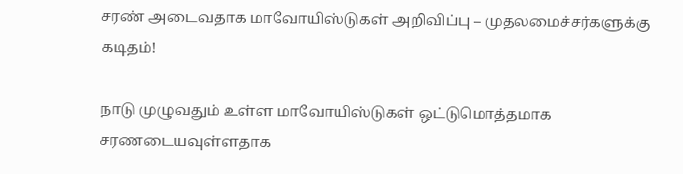சரண் அடைவதாக மாவோயிஸ்டுகள் அறிவிப்பு – முதலமைச்சர்களுக்கு கடிதம்!

நாடு முழுவதும் உள்ள மாவோயிஸ்டுகள் ஒட்டுமொத்தமாக சரணடையவுள்ளதாக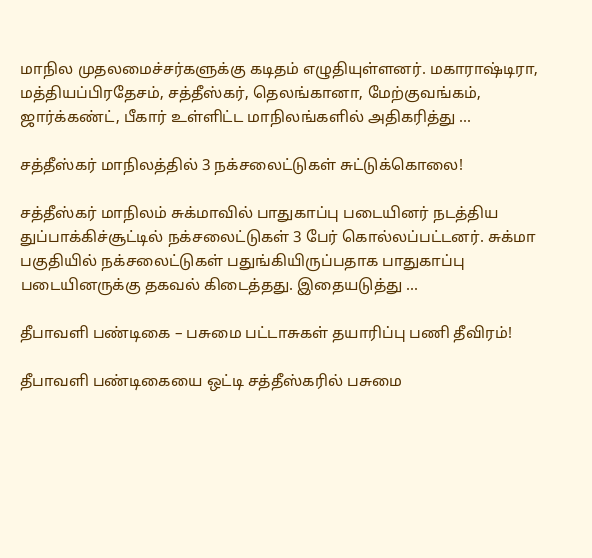மாநில முதலமைச்சர்களுக்கு கடிதம் எழுதியுள்ளனர். மகாராஷ்டிரா, மத்தியப்பிரதேசம், சத்தீஸ்கர், தெலங்கானா, மேற்குவங்கம், ஜார்க்கண்ட், பீகார் உள்ளிட்ட மாநிலங்களில் அதிகரித்து ...

சத்தீஸ்கர் மாநிலத்தில் 3 நக்சலைட்டுகள் சுட்டுக்கொலை!

சத்தீஸ்கர் மாநிலம் சுக்மாவில் பாதுகாப்பு படையினர் நடத்திய துப்பாக்கிச்சூட்டில் நக்சலைட்டுகள் 3 பேர் கொல்லப்பட்டனர். சுக்மா பகுதியில் நக்சலைட்டுகள் பதுங்கியிருப்பதாக பாதுகாப்பு படையினருக்கு தகவல் கிடைத்தது. இதையடுத்து ...

தீபாவளி பண்டிகை – பசுமை பட்டாசுகள் தயாரிப்பு பணி தீவிரம்!

தீபாவளி பண்டிகையை ஒட்டி சத்தீஸ்கரில் பசுமை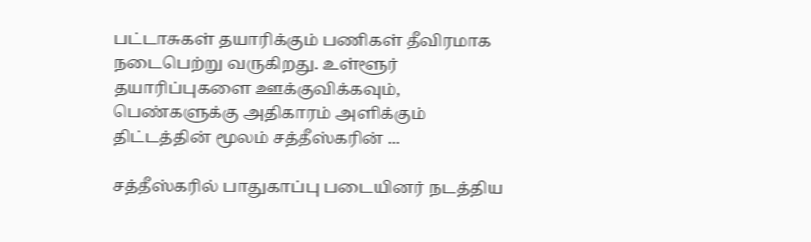பட்டாசுகள் தயாரிக்கும் பணிகள் தீவிரமாக நடைபெற்று வருகிறது. உள்ளூர் தயாரிப்புகளை ஊக்குவிக்கவும், பெண்களுக்கு அதிகாரம் அளிக்கும் திட்டத்தின் மூலம் சத்தீஸ்கரின் ...

சத்தீஸ்கரில் பாதுகாப்பு படையினர் நடத்திய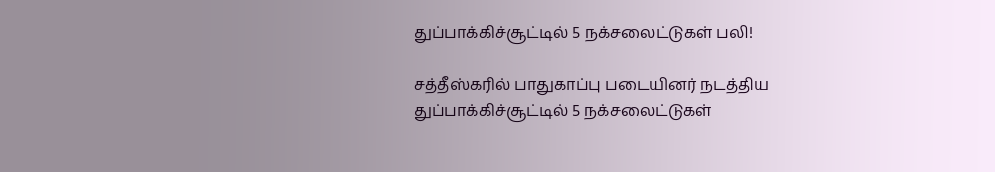துப்பாக்கிச்சூட்டில் 5 நக்சலைட்டுகள் பலி!

சத்தீஸ்கரில் பாதுகாப்பு படையினர் நடத்திய துப்பாக்கிச்சூட்டில் 5 நக்சலைட்டுகள்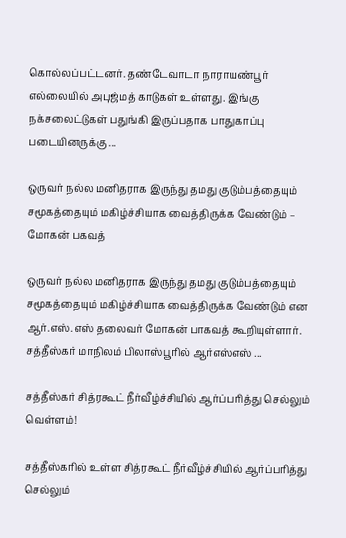கொல்லப்பட்டனர். தண்டேவாடா நாராயண்பூர் எல்லையில் அபுஜ்மத் காடுகள் உள்ளது. இங்கு நக்சலைட்டுகள் பதுங்கி இருப்பதாக பாதுகாப்பு படையினருக்கு ...

ஒருவர் நல்ல மனிதராக இருந்து தமது குடும்பத்தையும் சமூகத்தையும் மகிழ்ச்சியாக வைத்திருக்க வேண்டும் – மோகன் பகவத்

ஒருவர் நல்ல மனிதராக இருந்து தமது குடும்பத்தையும் சமூகத்தையும் மகிழ்ச்சியாக வைத்திருக்க வேண்டும் என ஆர்.எஸ்.எஸ் தலைவர் மோகன் பாகவத் கூறியுள்ளார். சத்தீஸ்கர் மாநிலம் பிலாஸ்பூரில் ஆர்எஸ்எஸ் ...

சத்தீஸ்கர் சித்ரகூட் நீர்வீழ்ச்சியில் ஆர்ப்பரித்து செல்லும் வெள்ளம்!

சத்தீஸ்கரில் உள்ள சித்ரகூட் நீர்வீழ்ச்சியில் ஆர்ப்பரித்து செல்லும்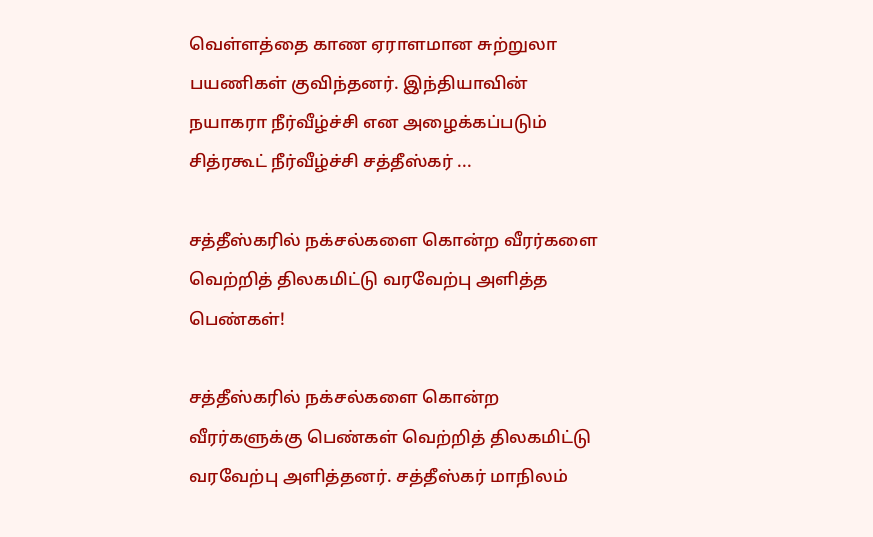வெள்ளத்தை காண ஏராளமான சுற்றுலா பயணிகள் குவிந்தனர். இந்தியாவின் நயாகரா நீர்வீழ்ச்சி என அழைக்கப்படும் சித்ரகூட் நீர்வீழ்ச்சி சத்தீஸ்கர் ...

சத்தீஸ்கரில் நக்சல்களை கொன்ற வீரர்களை வெற்றித் திலகமிட்டு வரவேற்பு அளித்த பெண்கள்!

சத்தீஸ்கரில் நக்சல்களை கொன்ற வீரர்களுக்கு பெண்கள் வெற்றித் திலகமிட்டு வரவேற்பு அளித்தனர். சத்தீஸ்கர் மாநிலம்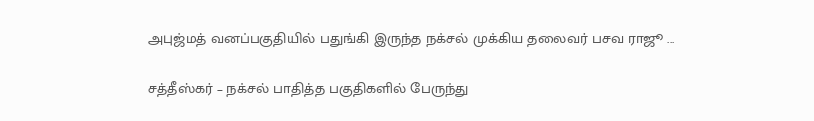அபுஜ்மத் வனப்பகுதியில் பதுங்கி இருந்த நக்சல் முக்கிய தலைவர் பசவ ராஜூ ...

சத்தீஸ்கர் – நக்சல் பாதித்த பகுதிகளில் பேருந்து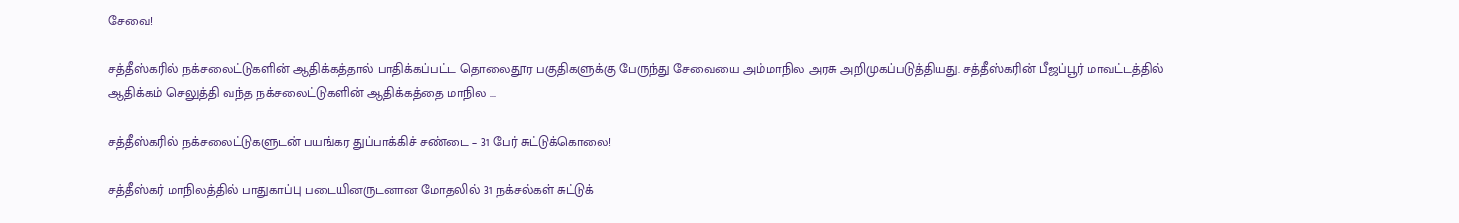சேவை!

சத்தீஸ்கரில் நக்சலைட்டுகளின் ஆதிக்கத்தால் பாதிக்கப்பட்ட தொலைதூர பகுதிகளுக்கு பேருந்து சேவையை அம்மாநில அரசு அறிமுகப்படுத்தியது. சத்தீஸ்கரின் பீஜப்பூர் மாவட்டத்தில் ஆதிக்கம் செலுத்தி வந்த நக்சலைட்டுகளின் ஆதிக்கத்தை மாநில ...

சத்தீஸ்கரில் நக்சலைட்டுகளுடன் பயங்கர துப்பாக்கிச் சண்டை – 31 பேர் சுட்டுக்கொலை!

சத்தீஸ்கர் மாநிலத்தில் பாதுகாப்பு படையினருடனான மோதலில் 31 நக்சல்கள் சுட்டுக்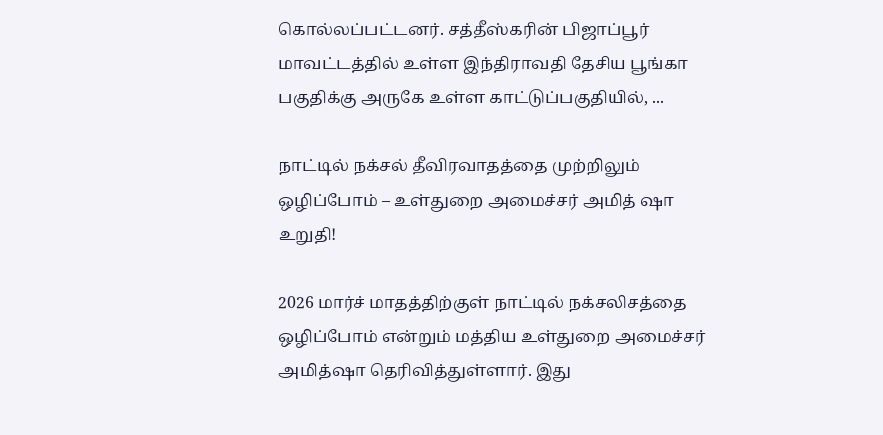கொல்லப்பட்டனர். சத்தீஸ்கரின் பிஜாப்பூர் மாவட்டத்தில் உள்ள இந்திராவதி தேசிய பூங்கா பகுதிக்கு அருகே உள்ள காட்டுப்பகுதியில், ...

நாட்டில் நக்சல் தீவிரவாதத்தை முற்றிலும் ஒழிப்போம் – உள்துறை அமைச்சர் அமித் ஷா உறுதி!

2026 மார்ச் மாதத்திற்குள் நாட்டில் நக்சலிசத்தை ஒழிப்போம் என்றும் மத்திய உள்துறை அமைச்சர் அமித்ஷா தெரிவித்துள்ளார். இது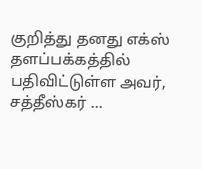குறித்து தனது எக்ஸ் தளப்பக்கத்தில் பதிவிட்டுள்ள அவர், சத்தீஸ்கர் ...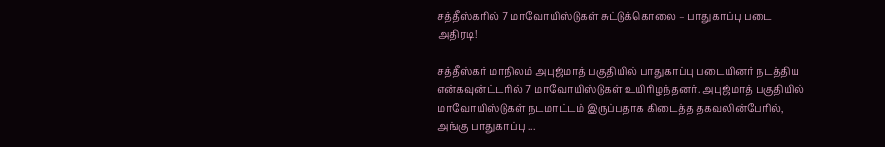சத்தீஸ்கரில் 7 மாவோயிஸ்டுகள் சுட்டுக்கொலை – பாதுகாப்பு படை அதிரடி!

சத்தீஸ்கர் மாநிலம் அபுஜ்மாத் பகுதியில் பாதுகாப்பு படையினர் நடத்திய என்கவுன்ட்டரில் 7 மாவோயிஸ்டுகள் உயிரிழந்தனர். அபுஜ்மாத் பகுதியில் மாவோயிஸ்டுகள் நடமாட்டம் இருப்பதாக கிடைத்த தகவலின்பேரில், அங்கு பாதுகாப்பு ...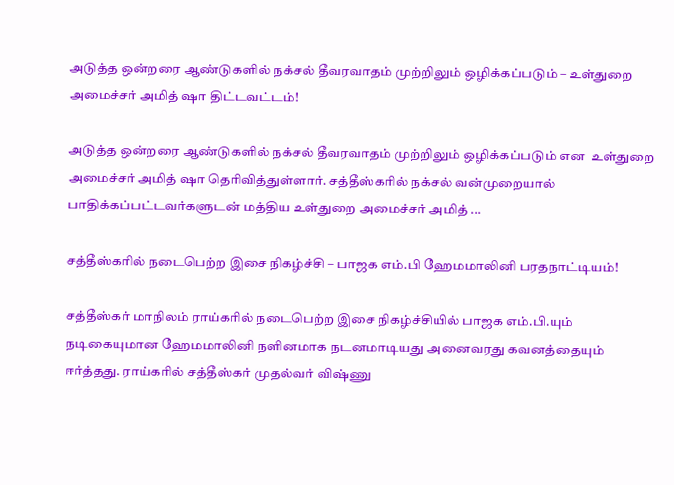அடுத்த ஒன்றரை ஆண்டுகளில் நக்சல் தீவரவாதம் முற்றிலும் ஒழிக்கப்படும் – உள்துறை அமைச்சர் அமித் ஷா திட்டவட்டம்!

அடுத்த ஒன்றரை ஆண்டுகளில் நக்சல் தீவரவாதம் முற்றிலும் ஒழிக்கப்படும் என  உள்துறை அமைச்சர் அமித் ஷா தெரிவித்துள்ளார். சத்தீஸ்கரில் நக்சல் வன்முறையால் பாதிக்கப்பட்டவர்களுடன் மத்திய உள்துறை அமைச்சர் அமித் ...

சத்தீஸ்கரில் நடைபெற்ற இசை நிகழ்ச்சி – பாஜக எம்.பி ஹேமமாலினி பரதநாட்டியம்!

சத்தீஸ்கர் மாநிலம் ராய்கரில் நடைபெற்ற இசை நிகழ்ச்சியில் பாஜக எம்.பி.யும் நடிகையுமான ஹேமமாலினி நளினமாக நடனமாடியது அனைவரது கவனத்தையும் ஈர்த்தது. ராய்கரில் சத்தீஸ்கர் முதல்வர் விஷ்ணு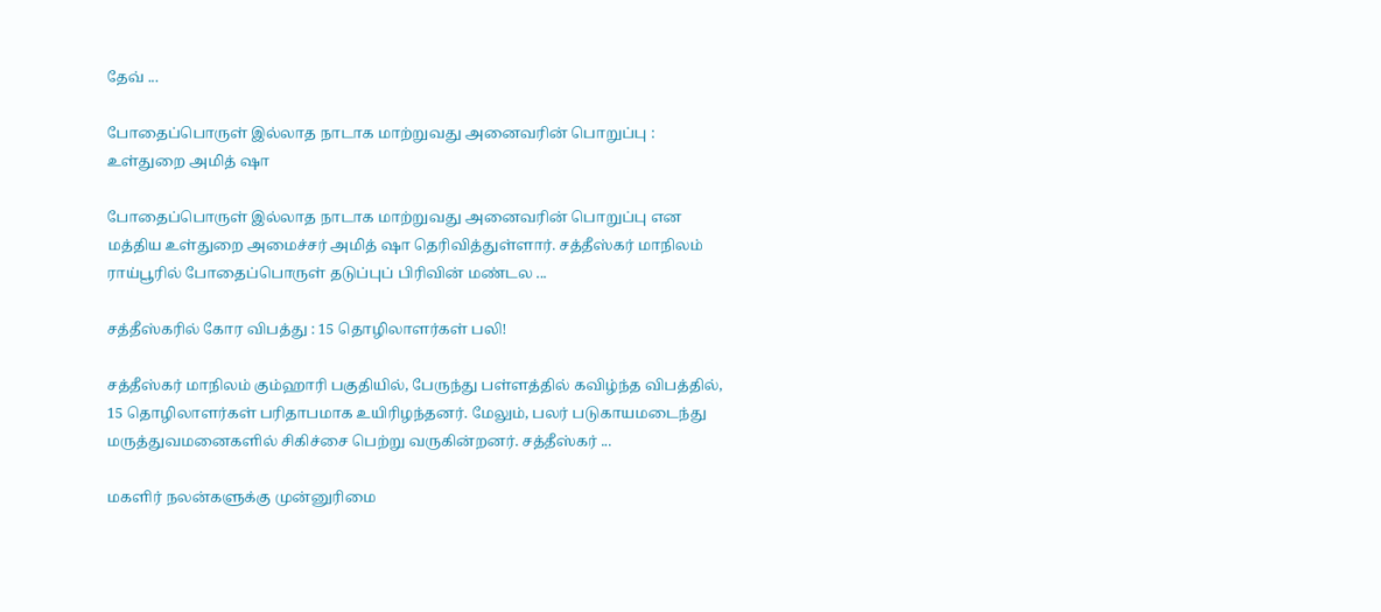தேவ் ...

போதைப்பொருள் இல்லாத நாடாக மாற்றுவது அனைவரின் பொறுப்பு : உள்துறை அமித் ஷா

போதைப்பொருள் இல்லாத நாடாக மாற்றுவது அனைவரின் பொறுப்பு என மத்திய உள்துறை அமைச்சர் அமித் ஷா தெரிவித்துள்ளார். சத்தீஸ்கர் மாநிலம் ராய்பூரில் போதைப்பொருள் தடுப்புப் பிரிவின் மண்டல ...

சத்தீஸ்கரில் கோர விபத்து : 15 தொழிலாளர்கள் பலி!

சத்தீஸ்கர் மாநிலம் கும்ஹாரி பகுதியில், பேருந்து பள்ளத்தில் கவிழ்ந்த விபத்தில், 15 தொழிலாளர்கள் பரிதாபமாக உயிரிழந்தனர். மேலும், பலர் படுகாயமடைந்து மருத்துவமனைகளில் சிகிச்சை பெற்று வருகின்றனர். சத்தீஸ்கர் ...

மகளிர் நலன்களுக்கு முன்னுரிமை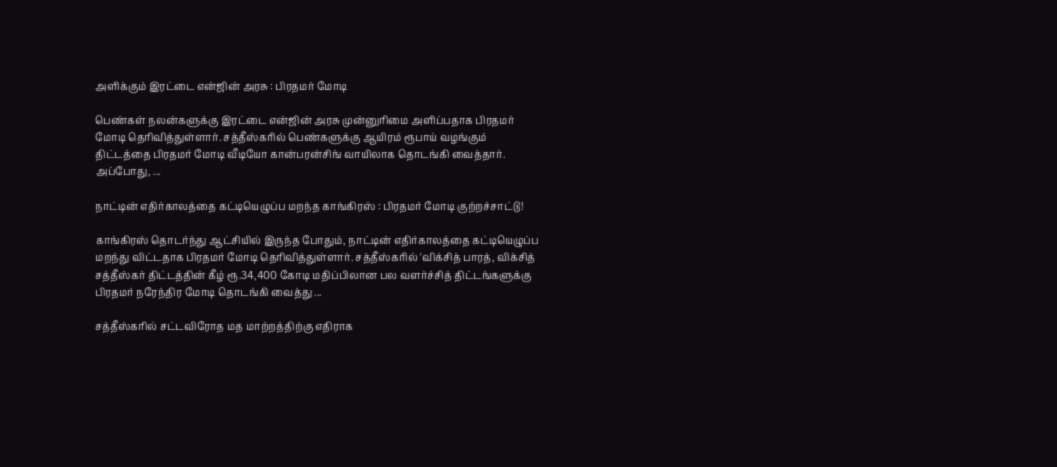அளிக்கும் இரட்டை என்ஜின் அரசு : பிரதமர் மோடி

பெண்கள் நலன்களுக்கு இரட்டை என்ஜின் அரசு முன்னுரிமை அளிப்பதாக பிரதமர் மோடி தெரிவித்துள்ளார். சத்தீஸ்கரில் பெண்களுக்கு ஆயிரம் ரூபாய் வழங்கும் திட்டத்தை பிரதமர் மோடி வீடியோ கான்பரன்சிங் வாயிலாக தொடங்கி வைத்தார். அப்போது, ...

நாட்டின் எதிர்காலத்தை கட்டியெழுப்ப மறந்த காங்கிரஸ் : பிரதமர் மோடி குற்றச்சாட்டு!

காங்கிரஸ் தொடர்ந்து ஆட்சியில் இருந்த போதும், நாட்டின் எதிர்காலத்தை கட்டியெழுப்ப மறந்து விட்டதாக பிரதமர் மோடி தெரிவித்துள்ளார். சத்தீஸ்கரில் 'விக்சித் பாரத், விக்சித் சத்தீஸ்கர் திட்டத்தின் கீழ் ரூ.34,400 கோடி மதிப்பிலான பல வளர்ச்சித் திட்டங்களுக்கு பிரதமர் நரேந்திர மோடி தொடங்கி வைத்து ...

சத்தீஸ்கரில் சட்டவிரோத மத மாற்றத்திற்கு எதிராக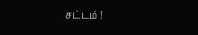சட்டம் !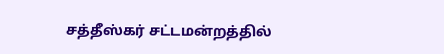சத்தீஸ்கர் சட்டமன்றத்தில்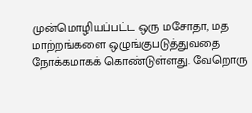முன்மொழியப்பட்ட ஒரு மசோதா, மத மாற்றங்களை ஒழுங்குபடுத்துவதை நோக்கமாகக் கொண்டுள்ளது. வேறொரு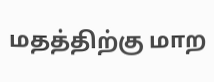மதத்திற்கு மாற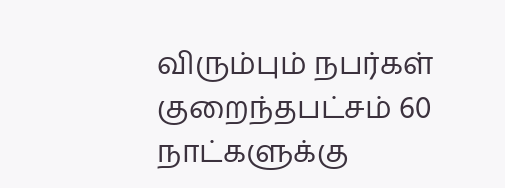விரும்பும் நபர்கள் குறைந்தபட்சம் 60 நாட்களுக்கு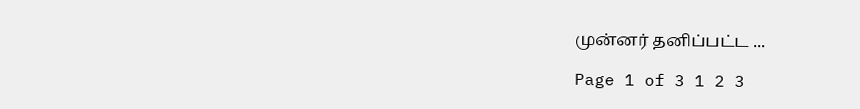முன்னர் தனிப்பட்ட ...

Page 1 of 3 1 2 3